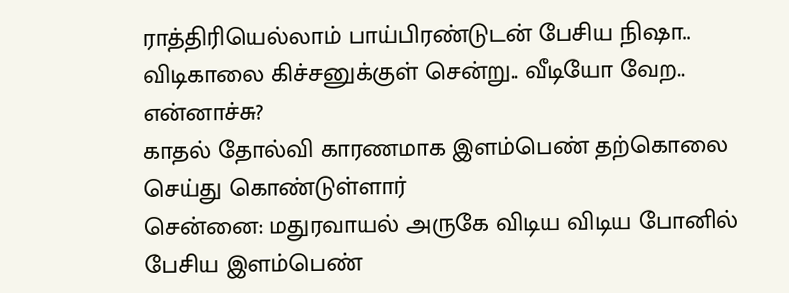ராத்திரியெல்லாம் பாய்பிரண்டுடன் பேசிய நிஷா.. விடிகாலை கிச்சனுக்குள் சென்று.. வீடியோ வேற.. என்னாச்சு?
காதல் தோல்வி காரணமாக இளம்பெண் தற்கொலை செய்து கொண்டுள்ளார்
சென்னை: மதுரவாயல் அருகே விடிய விடிய போனில் பேசிய இளம்பெண்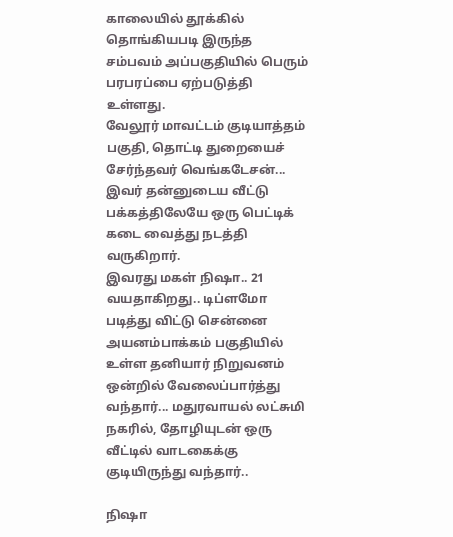காலையில் தூக்கில் தொங்கியபடி இருந்த சம்பவம் அப்பகுதியில் பெரும் பரபரப்பை ஏற்படுத்தி உள்ளது.
வேலூர் மாவட்டம் குடியாத்தம் பகுதி, தொட்டி துறையைச் சேர்ந்தவர் வெங்கடேசன்... இவர் தன்னுடைய வீட்டு பக்கத்திலேயே ஒரு பெட்டிக் கடை வைத்து நடத்தி வருகிறார்.
இவரது மகள் நிஷா.. 21 வயதாகிறது.. டிப்ளமோ படித்து விட்டு சென்னை அயனம்பாக்கம் பகுதியில் உள்ள தனியார் நிறுவனம் ஒன்றில் வேலைப்பார்த்து வந்தார்... மதுரவாயல் லட்சுமி நகரில், தோழியுடன் ஒரு வீட்டில் வாடகைக்கு குடியிருந்து வந்தார்..

நிஷா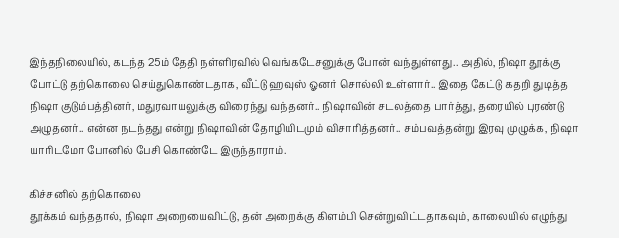இந்தநிலையில், கடந்த 25ம் தேதி நள்ளிரவில் வெங்கடேசனுக்கு போன் வந்துள்ளது.. அதில், நிஷா தூக்கு போட்டு தற்கொலை செய்துகொண்டதாக, வீட்டு ஹவுஸ் ஓனர் சொல்லி உள்ளார்.. இதை கேட்டு கதறி துடித்த நிஷா குடும்பத்தினர், மதுரவாயலுக்கு விரைந்து வந்தனர்.. நிஷாவின் சடலத்தை பார்த்து, தரையில் புரண்டு அழுதனர்.. என்ன நடந்தது என்று நிஷாவின் தோழியிடமும் விசாரித்தனர்.. சம்பவத்தன்று இரவு முழுக்க, நிஷா யாரிடமோ போனில் பேசி கொண்டே இருந்தாராம்.

கிச்சனில் தற்கொலை
தூக்கம் வந்ததால், நிஷா அறையைவிட்டு, தன் அறைக்கு கிளம்பி சென்றுவிட்டதாகவும், காலையில் எழுந்து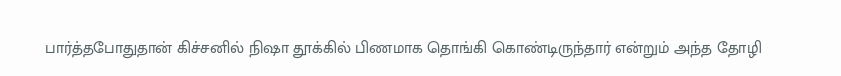பார்த்தபோதுதான் கிச்சனில் நிஷா தூக்கில் பிணமாக தொங்கி கொண்டிருந்தார் என்றும் அந்த தோழி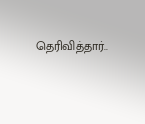தெரிவித்தார்..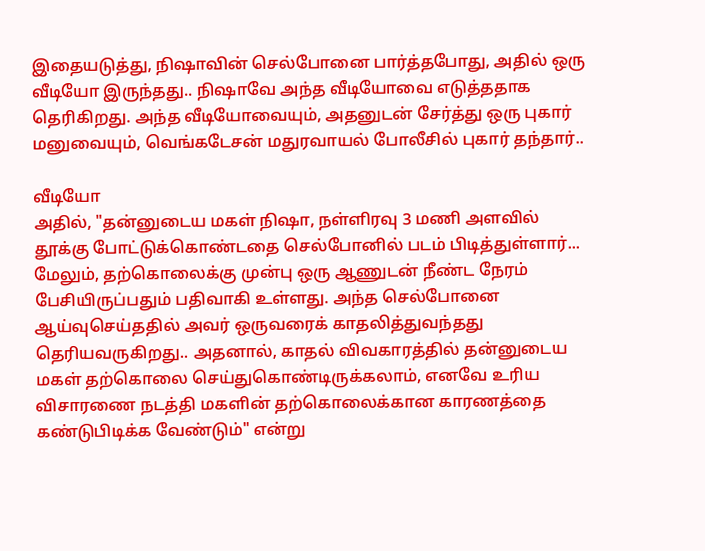இதையடுத்து, நிஷாவின் செல்போனை பார்த்தபோது, அதில் ஒரு வீடியோ இருந்தது.. நிஷாவே அந்த வீடியோவை எடுத்ததாக தெரிகிறது. அந்த வீடியோவையும், அதனுடன் சேர்த்து ஒரு புகார் மனுவையும், வெங்கடேசன் மதுரவாயல் போலீசில் புகார் தந்தார்..

வீடியோ
அதில், "தன்னுடைய மகள் நிஷா, நள்ளிரவு 3 மணி அளவில் தூக்கு போட்டுக்கொண்டதை செல்போனில் படம் பிடித்துள்ளார்... மேலும், தற்கொலைக்கு முன்பு ஒரு ஆணுடன் நீண்ட நேரம் பேசியிருப்பதும் பதிவாகி உள்ளது. அந்த செல்போனை ஆய்வுசெய்ததில் அவர் ஒருவரைக் காதலித்துவந்தது தெரியவருகிறது.. அதனால், காதல் விவகாரத்தில் தன்னுடைய மகள் தற்கொலை செய்துகொண்டிருக்கலாம், எனவே உரிய விசாரணை நடத்தி மகளின் தற்கொலைக்கான காரணத்தை கண்டுபிடிக்க வேண்டும்" என்று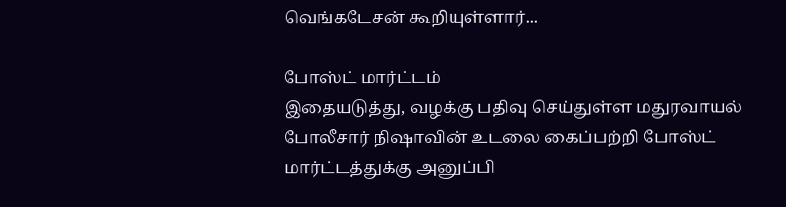வெங்கடேசன் கூறியுள்ளார்...

போஸ்ட் மார்ட்டம்
இதையடுத்து, வழக்கு பதிவு செய்துள்ள மதுரவாயல் போலீசார் நிஷாவின் உடலை கைப்பற்றி போஸ்ட் மார்ட்டத்துக்கு அனுப்பி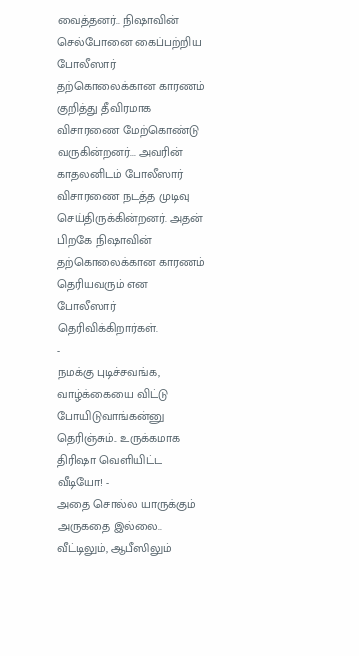வைத்தனர்.. நிஷாவின் செல்போனை கைப்பற்றிய போலீஸார் தற்கொலைக்கான காரணம் குறித்து தீவிரமாக விசாரணை மேற்கொண்டு வருகின்றனர்... அவரின் காதலனிடம் போலீஸார் விசாரணை நடத்த முடிவு செய்திருக்கின்றனர். அதன் பிறகே நிஷாவின் தற்கொலைக்கான காரணம் தெரியவரும் என போலீஸார் தெரிவிக்கிறார்கள்.
-
நமக்கு புடிச்சவங்க, வாழ்க்கையை விட்டு போயிடுவாங்கன்னு தெரிஞ்சும்.. உருக்கமாக திரிஷா வெளியிட்ட வீடியோ! -
அதை சொல்ல யாருக்கும் அருகதை இல்லை.. வீட்டிலும், ஆபீஸிலும்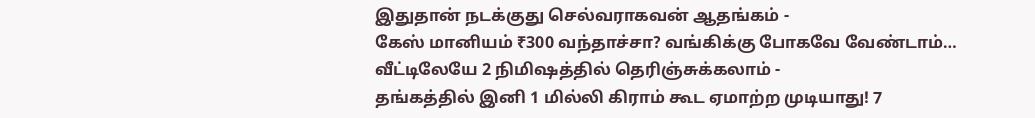இதுதான் நடக்குது செல்வராகவன் ஆதங்கம் -
கேஸ் மானியம் ₹300 வந்தாச்சா? வங்கிக்கு போகவே வேண்டாம்… வீட்டிலேயே 2 நிமிஷத்தில் தெரிஞ்சுக்கலாம் -
தங்கத்தில் இனி 1 மில்லி கிராம் கூட ஏமாற்ற முடியாது! 7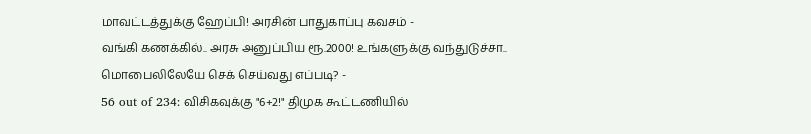மாவட்டத்துக்கு ஹேப்பி! அரசின் பாதுகாப்பு கவசம் -
வங்கி கணக்கில்.. அரசு அனுப்பிய ரூ.2000! உங்களுக்கு வந்துடுச்சா.. மொபைலிலேயே செக் செய்வது எப்படி? -
56 out of 234: விசிகவுக்கு "6+2!" திமுக கூட்டணியில்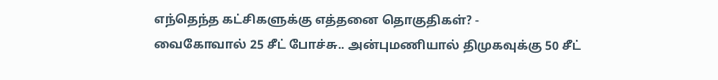எந்தெந்த கட்சிகளுக்கு எத்தனை தொகுதிகள்? -
வைகோவால் 25 சீட் போச்சு.. அன்புமணியால் திமுகவுக்கு 50 சீட்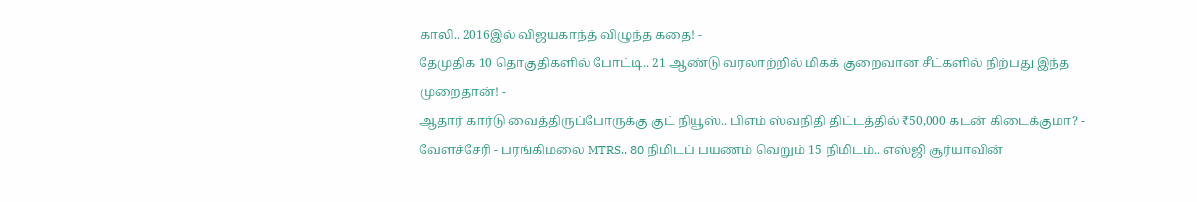காலி.. 2016இல் விஜயகாந்த் விழுந்த கதை! -
தேமுதிக 10 தொகுதிகளில் போட்டி.. 21 ஆண்டு வரலாற்றில் மிகக் குறைவான சீட்களில் நிற்பது இந்த முறைதான்! -
ஆதார் கார்டு வைத்திருப்போருக்கு குட் நியூஸ்.. பிஎம் ஸ்வநிதி திட்டத்தில் ₹50,000 கடன் கிடைக்குமா? -
வேளச்சேரி - பரங்கிமலை MTRS.. 80 நிமிடப் பயணம் வெறும் 15 நிமிடம்.. எஸ்ஜி சூர்யாவின்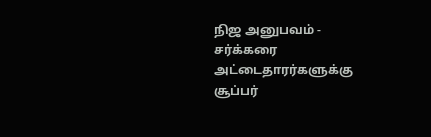நிஜ அனுபவம் -
சர்க்கரை அட்டைதாரர்களுக்கு சூப்பர்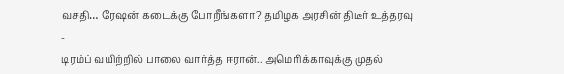வசதி… ரேஷன் கடைக்கு போறீங்களா? தமிழக அரசின் திடீர் உத்தரவு -
டிரம்ப் வயிற்றில் பாலை வார்த்த ஈரான்.. அமெரிக்காவுக்கு முதல்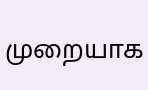முறையாக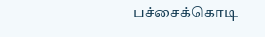பச்சைக்கொடி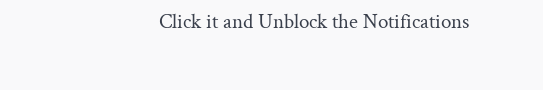Click it and Unblock the Notifications